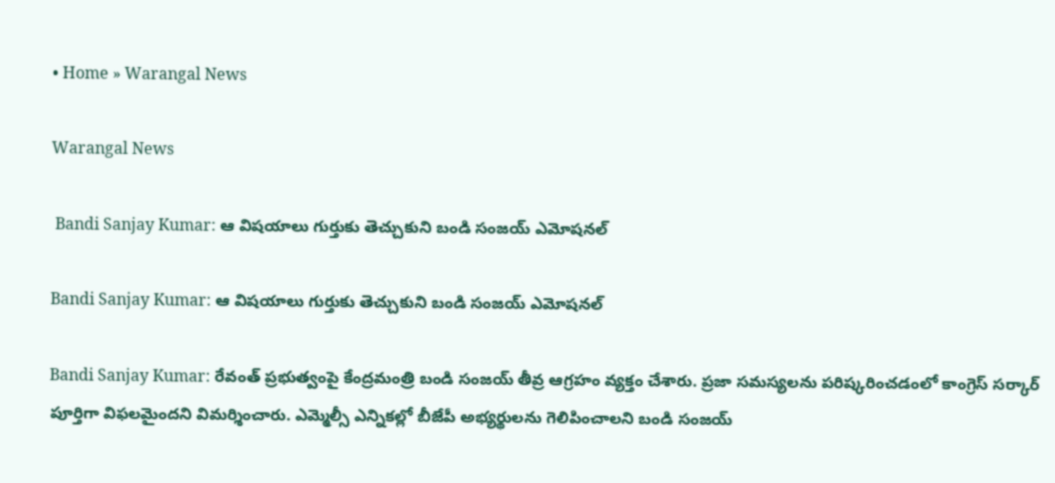• Home » Warangal News

Warangal News

 Bandi Sanjay Kumar: ఆ విషయాలు గుర్తుకు తెచ్చుకుని బండి సంజయ్ ఎమోషనల్

Bandi Sanjay Kumar: ఆ విషయాలు గుర్తుకు తెచ్చుకుని బండి సంజయ్ ఎమోషనల్

Bandi Sanjay Kumar: రేవంత్ ప్రభుత్వంపై కేంద్రమంత్రి బండి సంజయ్ తీవ్ర ఆగ్రహం వ్యక్తం చేశారు. ప్రజా సమస్యలను పరిష్కరించడంలో కాంగ్రెస్ సర్కార్ పూర్తిగా విఫలమైందని విమర్శించారు. ఎమ్మెల్సీ ఎన్నికల్లో బీజేపీ అభ్యర్థులను గెలిపించాలని బండి సంజయ్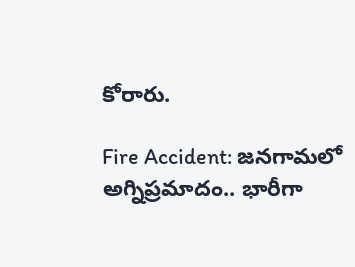కోరారు.

Fire Accident: జనగామలో అగ్నిప్రమాదం.. భారీగా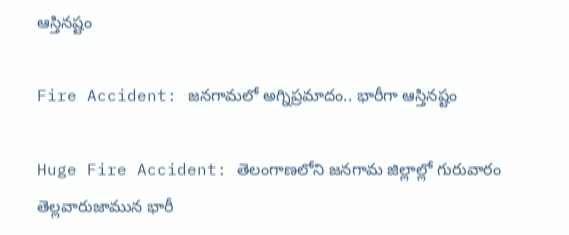ఆస్తినష్టం

Fire Accident: జనగామలో అగ్నిప్రమాదం.. భారీగా ఆస్తినష్టం

Huge Fire Accident: తెలంగాణలోని జనగామ జిల్లాల్లో గురువారం తెల్లవారుజామున భారీ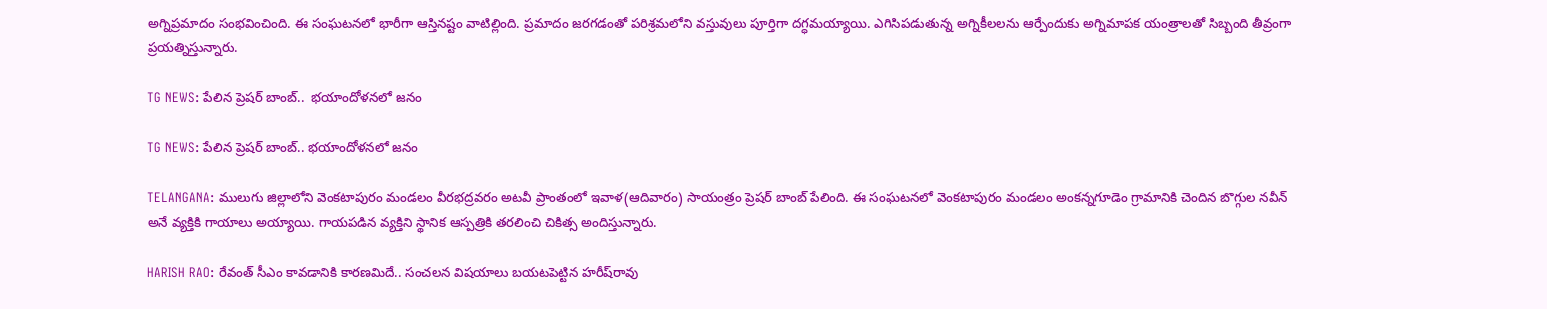అగ్నిప్రమాదం సంభవించింది. ఈ సంఘటనలో భారీగా ఆస్తినష్టం వాటిల్లింది. ప్రమాదం జరగడంతో పరిశ్రమలోని వస్తువులు పూర్తిగా దగ్ధమయ్యాయి. ఎగిసిపడుతున్న అగ్నికీలలను ఆర్పేందుకు అగ్నిమాపక యంత్రాలతో సిబ్బంది తీవ్రంగా ప్రయత్నిస్తున్నారు.

TG NEWS: పేలిన ప్రెషర్ బాంబ్..  భయాందోళనలో జనం

TG NEWS: పేలిన ప్రెషర్ బాంబ్.. భయాందోళనలో జనం

TELANGANA: ములుగు జిల్లాలోని వెంకటాపురం మండలం వీరభద్రవరం అటవీ ప్రాంతంలో ఇవాళ(ఆదివారం) సాయంత్రం ప్రెషర్ బాంబ్ పేలింది. ఈ సంఘటనలో వెంకటాపురం మండలం అంకన్నగూడెం గ్రామానికి చెందిన బొగ్గుల నవీన్ అనే వ్యక్తికి గాయాలు అయ్యాయి. గాయపడిన వ్యక్తిని స్థానిక ఆస్పత్రికి తరలించి చికిత్స అందిస్తున్నారు.

HARISH RAO: రేవంత్ సీఎం కావడానికి కారణమిదే.. సంచలన విషయాలు బయటపెట్టిన హరీష్‌రావు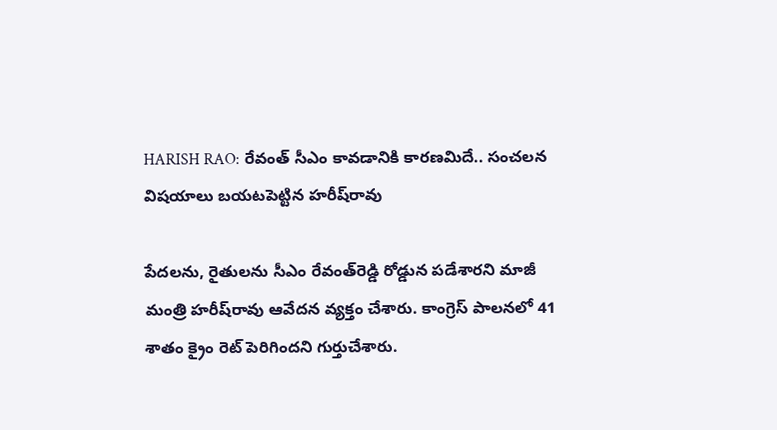HARISH RAO: రేవంత్ సీఎం కావడానికి కారణమిదే.. సంచలన విషయాలు బయటపెట్టిన హరీష్‌రావు

పేదలను, రైతులను సీఎం రేవంత్‌రెడ్డి రోడ్డున పడేశారని మాజీ మంత్రి హరీష్‌రావు ఆవేదన వ్యక్తం చేశారు. కాంగ్రెస్ పాలనలో 41 శాతం క్రైం రెట్ పెరిగిందని గుర్తుచేశారు.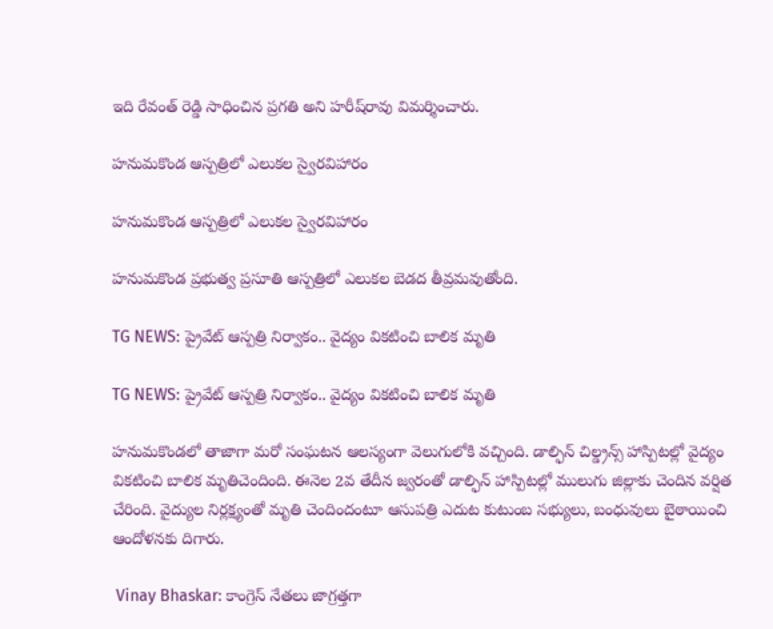ఇది రేవంత్ రెడ్డి సాధించిన ప్రగతి అని హరీష్‌రావు విమర్శించారు.

హనుమకొండ ఆస్పత్రిలో ఎలుకల స్వైరవిహారం

హనుమకొండ ఆస్పత్రిలో ఎలుకల స్వైరవిహారం

హనుమకొండ ప్రభుత్వ ప్రసూతి ఆస్పత్రిలో ఎలుకల బెడద తీవ్రమవుతోంది.

TG NEWS: ప్రైవేట్ ఆస్పత్రి నిర్వాకం.. వైద్యం వికటించి బాలిక మృతి

TG NEWS: ప్రైవేట్ ఆస్పత్రి నిర్వాకం.. వైద్యం వికటించి బాలిక మృతి

హనుమకొండలో తాజాగా మరో సంఘటన ఆలస్యంగా వెలుగులోకి వచ్చింది. డాల్ఫిన్ చిల్డ్రన్స్ హాస్పిటల్లో వైద్యం వికటించి బాలిక మృతిచెందింది. ఈనెల 2వ తేదీన జ్వరంతో డాల్ఫిన్ హాస్పిటల్లో ములుగు జిల్లాకు చెందిన వర్షిత చేరింది. వైద్యుల నిర్లక్ష్యంతో మృతి చెందిందంటూ ఆసుపత్రి ఎదుట కుటుంబ సభ్యులు, బంధువులు బైఠాయించి ఆందోళనకు దిగారు.

 Vinay Bhaskar: కాంగ్రెస్ నేతలు జాగ్రత్తగా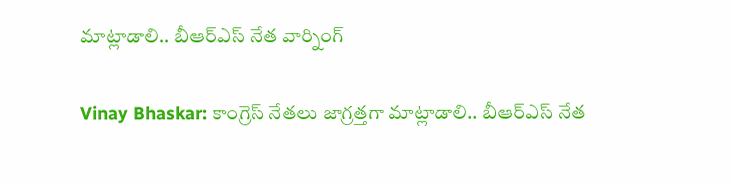మాట్లాడాలి.. బీఆర్ఎస్ నేత వార్నింగ్

Vinay Bhaskar: కాంగ్రెస్ నేతలు జాగ్రత్తగా మాట్లాడాలి.. బీఆర్ఎస్ నేత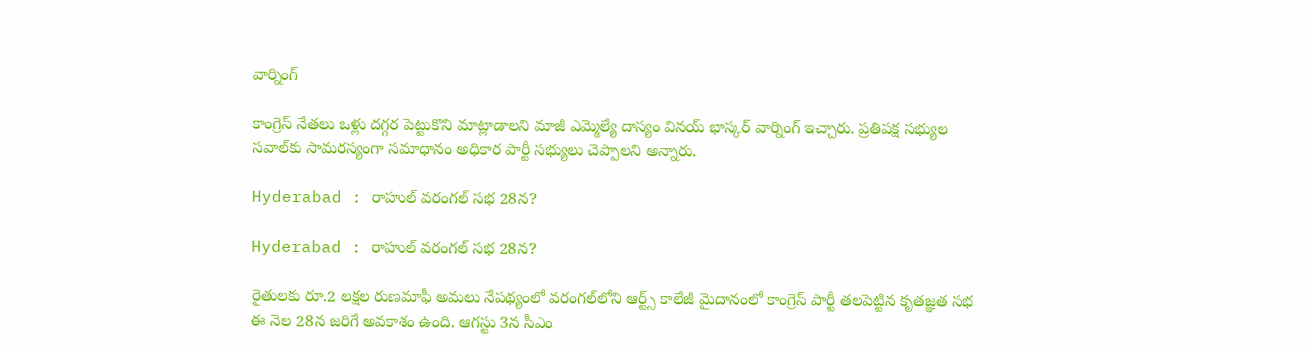వార్నింగ్

కాంగ్రెస్ నేతలు ఒళ్లు దగ్గర పెట్టుకొని మాట్లాడాలని మాజీ ఎమ్మెల్యే దాస్యం వినయ్ భాస్కర్ వార్నింగ్ ఇచ్చారు. ప్రతిపక్ష సభ్యుల సవాల్‌కు సామరస్యంగా సమాధానం అధికార పార్టీ సభ్యులు చెప్పాలని అన్నారు.

Hyderabad : రాహుల్‌ వరంగల్‌ సభ 28న?

Hyderabad : రాహుల్‌ వరంగల్‌ సభ 28న?

రైతులకు రూ.2 లక్షల రుణమాఫీ అమలు నేపథ్యంలో వరంగల్‌లోని ఆర్ట్స్‌ కాలేజీ మైదానంలో కాంగ్రెస్‌ పార్టీ తలపెట్టిన కృతజ్ఞత సభ ఈ నెల 28న జరిగే అవకాశం ఉంది. ఆగస్టు 3న సీఎం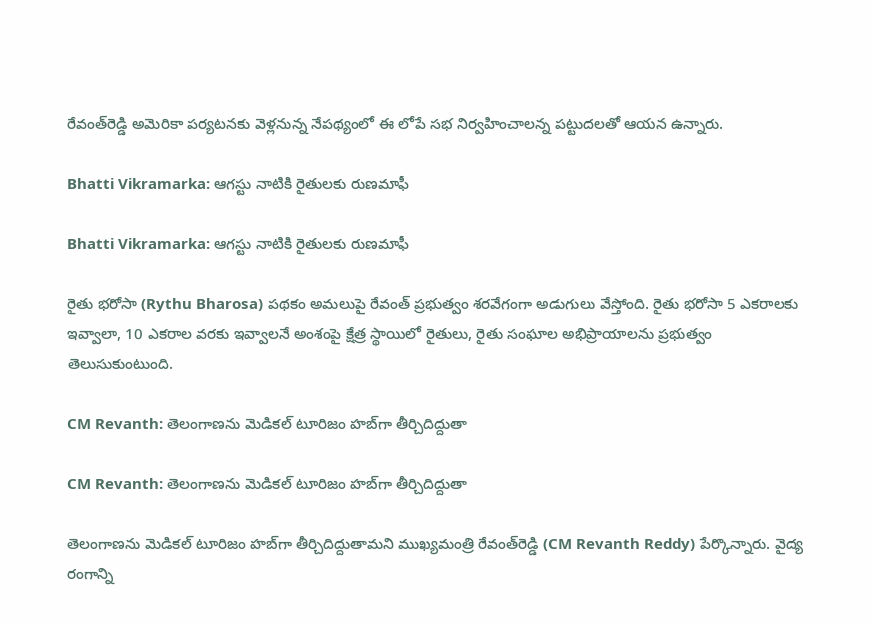రేవంత్‌రెడ్డి అమెరికా పర్యటనకు వెళ్లనున్న నేపథ్యంలో ఈ లోపే సభ నిర్వహించాలన్న పట్టుదలతో ఆయన ఉన్నారు.

Bhatti Vikramarka: ఆగస్టు నాటికి రైతులకు రుణమాఫీ

Bhatti Vikramarka: ఆగస్టు నాటికి రైతులకు రుణమాఫీ

రైతు భరోసా (Rythu Bharosa) పథకం అమలుపై రేవంత్ ప్రభుత్వం శరవేగంగా అడుగులు వేస్తోంది. రైతు భరోసా 5 ఎకరాలకు ఇవ్వాలా, 10 ఎకరాల వరకు ఇవ్వాలనే అంశంపై క్షేత్ర స్థాయిలో రైతులు, రైతు సంఘాల అభిప్రాయాలను ప్రభుత్వం తెలుసుకుంటుంది.

CM Revanth: తెలంగాణను మెడికల్ టూరిజం హబ్‌గా తీర్చిదిద్దుతా

CM Revanth: తెలంగాణను మెడికల్ టూరిజం హబ్‌గా తీర్చిదిద్దుతా

తెలంగాణను మెడికల్ టూరిజం హబ్‌గా తీర్చిదిద్దుతామని ముఖ్యమంత్రి రేవంత్‌రెడ్డి (CM Revanth Reddy) పేర్కొన్నారు. వైద్య రంగాన్ని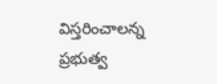విస్తరించాలన్న ప్రభుత్వ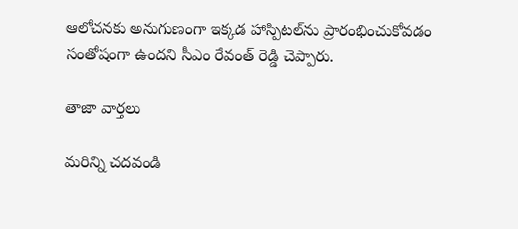ఆలోచనకు అనుగుణంగా ఇక్కడ హాస్పిటల్‌ను ప్రారంభించుకోవడం సంతోషంగా ఉందని సీఎం రేవంత్ రెడ్డి చెప్పారు.

తాజా వార్తలు

మరిన్ని చదవండి